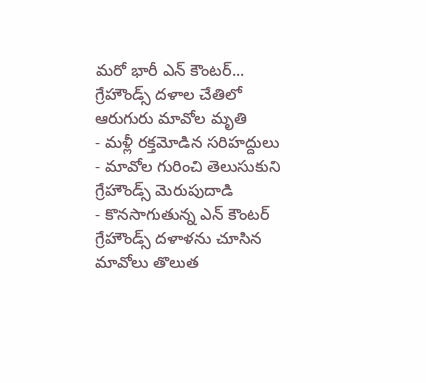మరో భారీ ఎన్ కౌంటర్... గ్రేహౌండ్స్ దళాల చేతిలో ఆరుగురు మావోల మృతి
- మళ్లీ రక్తమోడిన సరిహద్దులు
- మావోల గురించి తెలుసుకుని గ్రేహౌండ్స్ మెరుపుదాడి
- కొనసాగుతున్న ఎన్ కౌంటర్
గ్రేహౌండ్స్ దళాళను చూసిన మావోలు తొలుత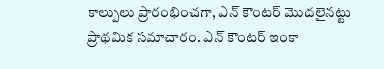కాల్పులు ప్రారంభించగా, ఎన్ కౌంటర్ మొదలైనట్టు ప్రాథమిక సమాచారం. ఎన్ కౌంటర్ ఇంకా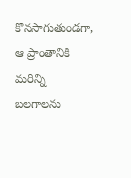కొనసాగుతుండగా, ఆ ప్రాంతానికి మరిన్ని బలగాలను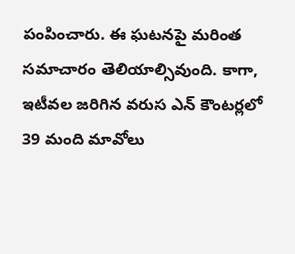పంపించారు. ఈ ఘటనపై మరింత సమాచారం తెలియాల్సివుంది. కాగా, ఇటీవల జరిగిన వరుస ఎన్ కౌంటర్లలో 39 మంది మావోలు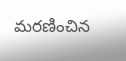మరణించిన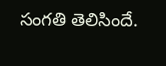సంగతి తెలిసిందే.